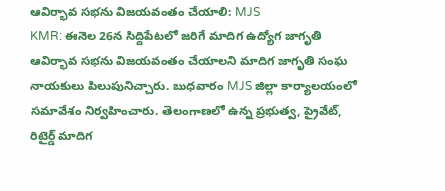ఆవిర్భావ సభను విజయవంతం చేయాలి: MJS
KMR: ఈనెల 26న సిద్దిపేటలో జరిగే మాదిగ ఉద్యోగ జాగృతి ఆవిర్భావ సభను విజయవంతం చేయాలని మాదిగ జాగృతి సంఘ నాయకులు పిలుపునిచ్చారు. బుధవారం MJS జిల్లా కార్యాలయంలో సమావేశం నిర్వహించారు. తెలంగాణలో ఉన్న ప్రభుత్వ, ప్రైవేట్, రిటైర్డ్ మాదిగ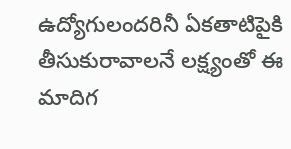ఉద్యోగులందరినీ ఏకతాటిపైకి తీసుకురావాలనే లక్ష్యంతో ఈ మాదిగ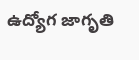ఉద్యోగ జాగృతి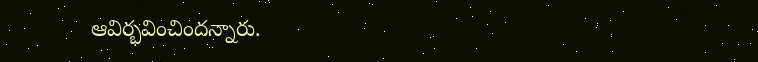ఆవిర్భవించిందన్నారు.